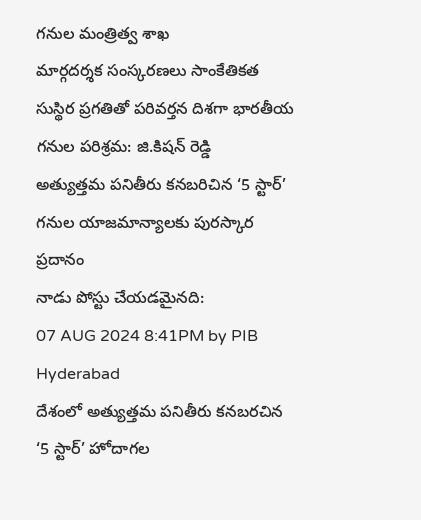గనుల మంత్రిత్వ శాఖ
మార్గదర్శక సంస్కరణలు సాంకేతికత సుస్థిర ప్రగతితో పరివర్తన దిశగా భారతీయ గనుల పరిశ్రమ: జి.కిషన్ రెడ్డి
అత్యుత్తమ పనితీరు కనబరిచిన ‘5 స్టార్’ గనుల యాజమాన్యాలకు పురస్కార ప్రదానం
నాడు పోస్టు చేయడమైనది:
07 AUG 2024 8:41PM by PIB Hyderabad
దేశంలో అత్యుత్తమ పనితీరు కనబరచిన ‘5 స్టార్’ హోదాగల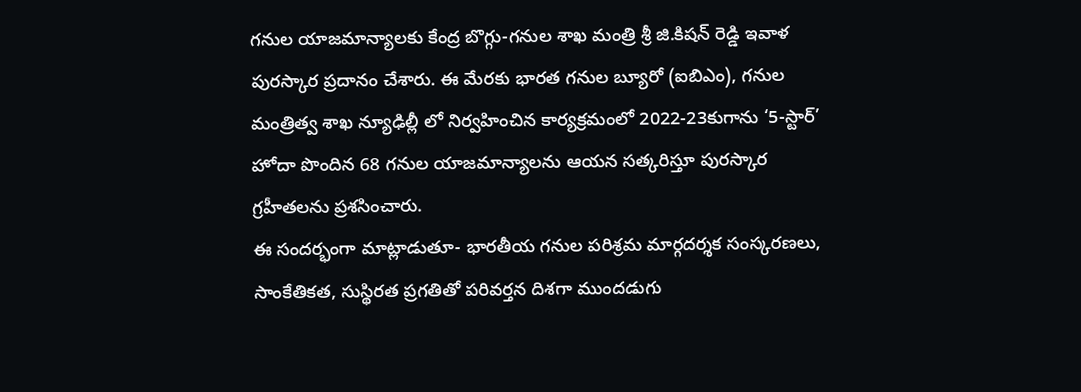గనుల యాజమాన్యాలకు కేంద్ర బొగ్గు-గనుల శాఖ మంత్రి శ్రీ జి.కిషన్ రెడ్డి ఇవాళ పురస్కార ప్రదానం చేశారు. ఈ మేరకు భారత గనుల బ్యూరో (ఐబిఎం), గనుల మంత్రిత్వ శాఖ న్యూఢిల్లీ లో నిర్వహించిన కార్యక్రమంలో 2022-23కుగాను ‘5-స్టార్’ హోదా పొందిన 68 గనుల యాజమాన్యాలను ఆయన సత్కరిస్తూ పురస్కార గ్రహీతలను ప్రశసించారు.
ఈ సందర్భంగా మాట్లాడుతూ- భారతీయ గనుల పరిశ్రమ మార్గదర్శక సంస్కరణలు, సాంకేతికత, సుస్థిరత ప్రగతితో పరివర్తన దిశగా ముందడుగు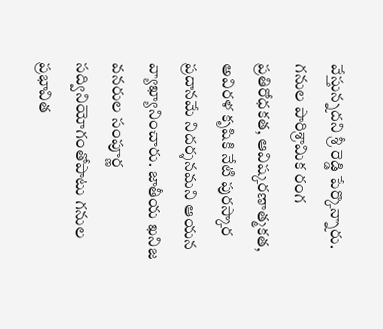వేస్తున్నదని శ్రీ రెడ్డి పేర్కొన్నారు. గనుల పారిశ్రామిక రంగ ప్రతిరోధకత, ఆవిష్కరణాత్మకత, అవిరళ కృషికి నేటి పురస్కార ప్రదానమే నిదర్శనమని ఆయన వ్యాఖ్యానించారు. జాతీయ ఖనిజ వనరుల సంపూర్ణ సద్వినియోగంతోపాటు గనుల ప్రభావిత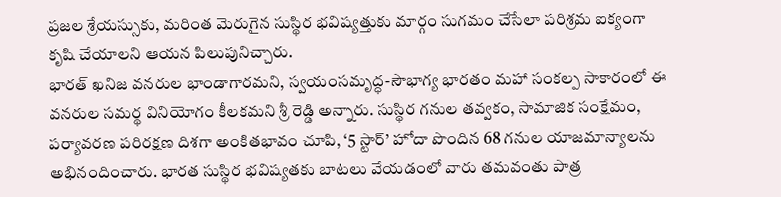ప్రజల శ్రేయస్సుకు, మరింత మెరుగైన సుస్థిర భవిష్యత్తుకు మార్గం సుగమం చేసేలా పరిశ్రమ ఐక్యంగా కృషి చేయాలని ఆయన పిలుపునిచ్చారు.
భారత్ ఖనిజ వనరుల భాండాగారమని, స్వయంసమృద్ధ-సౌభాగ్య భారతం మహా సంకల్ప సాకారంలో ఈ వనరుల సమర్థ వినియోగం కీలకమని శ్రీ రెడ్డి అన్నారు. సుస్థిర గనుల తవ్వకం, సామాజిక సంక్షేమం, పర్యావరణ పరిరక్షణ దిశగా అంకితభావం చూపి, ‘5 స్టార్’ హోదా పొందిన 68 గనుల యాజమాన్యాలను అభినందించారు. భారత సుస్థిర భవిష్యతకు బాటలు వేయడంలో వారు తమవంతు పాత్ర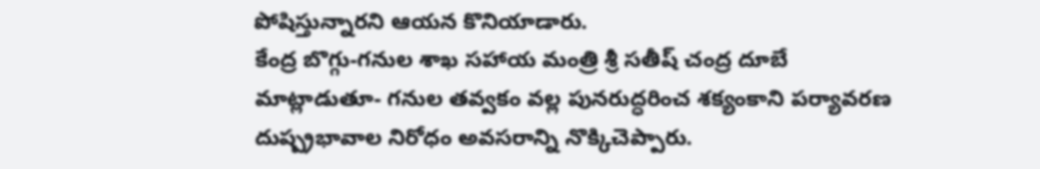పోషిస్తున్నారని ఆయన కొనియాడారు.
కేంద్ర బొగ్గు-గనుల శాఖ సహాయ మంత్రి శ్రీ సతీష్ చంద్ర దూబే మాట్లాడుతూ- గనుల తవ్వకం వల్ల పునరుద్ధరించ శక్యంకాని పర్యావరణ దుష్ప్రభావాల నిరోధం అవసరాన్ని నొక్కిచెప్పారు.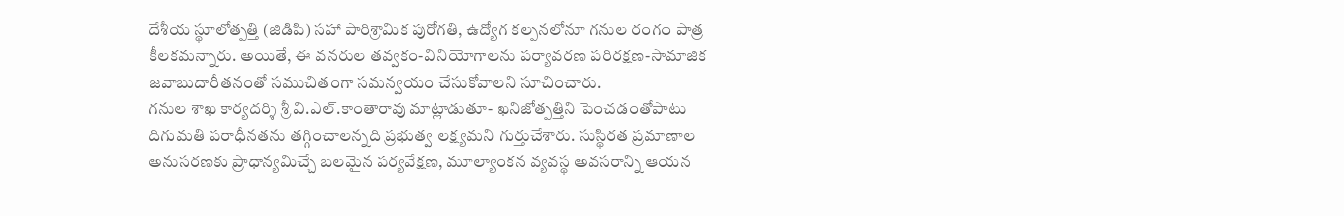దేశీయ స్థూలోత్పత్తి (జిడిపి) సహా పారిశ్రామిక పురోగతి, ఉద్యోగ కల్పనలోనూ గనుల రంగం పాత్ర కీలకమన్నారు. అయితే, ఈ వనరుల తవ్వకం-వినియోగాలను పర్యావరణ పరిరక్షణ-సామాజిక జవాబుదారీతనంతో సముచితంగా సమన్వయం చేసుకోవాలని సూచించారు.
గనుల శాఖ కార్యదర్శి శ్రీ వి.ఎల్.కాంతారావు మాట్లాడుతూ- ఖనిజోత్పత్తిని పెంచడంతోపాటు దిగుమతి పరాధీనతను తగ్గించాలన్నది ప్రభుత్వ లక్ష్యమని గుర్తుచేశారు. సుస్థిరత ప్రమాణాల అనుసరణకు ప్రాధాన్యమిచ్చే బలమైన పర్యవేక్షణ, మూల్యాంకన వ్యవస్థ అవసరాన్ని ఆయన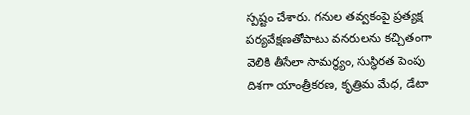స్పష్టం చేశారు. గనుల తవ్వకంపై ప్రత్యక్ష పర్యవేక్షణతోపాటు వనరులను కచ్చితంగా వెలికి తీసేలా సామర్థ్యం, సుస్ధిరత పెంపు దిశగా యాంత్రీకరణ, కృత్రిమ మేధ, డేటా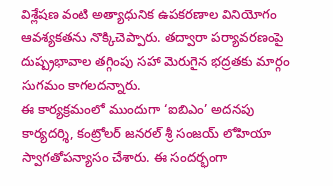విశ్లేషణ వంటి అత్యాధునిక ఉపకరణాల వినియోగం ఆవశ్యకతను నొక్కిచెప్పారు. తద్వారా పర్యావరణంపై దుష్ప్రభావాల తగ్గింపు సహా మెరుగైన భద్రతకు మార్గం సుగమం కాగలదన్నారు.
ఈ కార్యక్రమంలో ముందుగా ‘ఐబిఎం’ అదనపు కార్యదర్శి, కంట్రోలర్ జనరల్ శ్రీ సంజయ్ లోహియా స్వాగతోపన్యాసం చేశారు. ఈ సందర్భంగా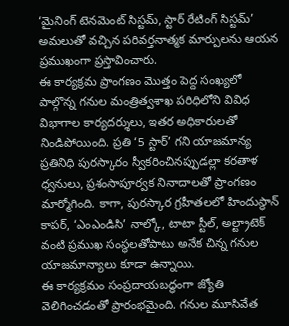‘మైనింగ్ టెనమెంట్ సిస్టమ్, స్టార్ రేటింగ్ సిస్టమ్’ అమలుతో వచ్చిన పరివర్తనాత్మక మార్పులను ఆయన ప్రముఖంగా ప్రస్తావించారు.
ఈ కార్యక్రమ ప్రాంగణం మొత్తం పెద్ద సంఖ్యలో పాల్గొన్న గనుల మంత్రిత్వశాఖ పరిధిలోని వివిధ విభాగాల కార్యదర్శులు, ఇతర అధికారులతో నిండిపోయింది. ప్రతి ‘5 స్టార్’ గని యాజమాన్య ప్రతినిధి పురస్కారం స్వీకరించినప్పుడల్లా కరతాళ ధ్వనులు, ప్రశంసాపూర్వక నినాదాలతో ప్రాంగణం మార్మోగింది. కాగా, పురస్కార గ్రహీతలలో హిందుస్థాన్ కాపర్, ‘ఎంఎండిసి’ నాల్కో, టాటా స్టీల్, అల్ట్రాటెక్ వంటి ప్రముఖ సంస్థలతోపాటు అనేక చిన్న గనుల యాజమాన్యాలు కూడా ఉన్నాయి.
ఈ కార్యక్రమం సంప్రదాయబద్ధంగా జ్యోతి వెలిగించడంతో ప్రారంభమైంది. గనుల మూసివేత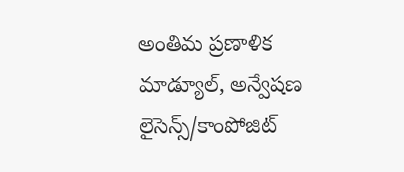అంతిమ ప్రణాళిక మాడ్యూల్, అన్వేషణ లైసెన్స్/కాంపోజిట్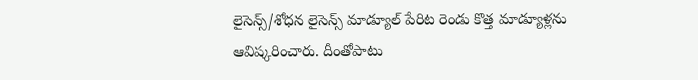లైసెన్స్/శోధన లైసెన్స్ మాడ్యూల్ పేరిట రెండు కొత్త మాడ్యూళ్లను ఆవిష్కరించారు. దీంతోపాటు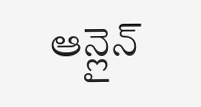ఆన్లైన్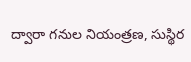ద్వారా గనుల నియంత్రణ, సుస్థిర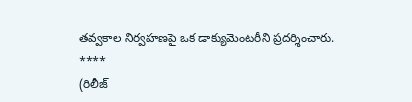తవ్వకాల నిర్వహణపై ఒక డాక్యుమెంటరీని ప్రదర్శించారు.
****
(రిలీజ్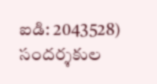ఐడి: 2043528)
సందర్శకుల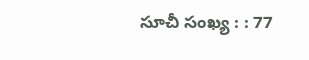సూచీ సంఖ్య : : 77